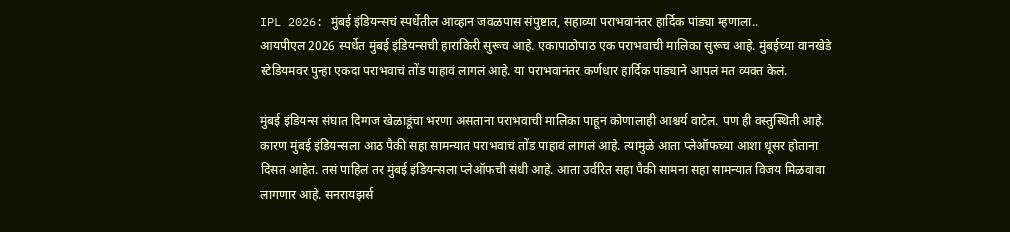IPL 2026: मुंबई इंडियन्सचं स्पर्धेतील आव्हान जवळपास संपुष्टात, सहाव्या पराभवानंतर हार्दिक पांड्या म्हणाला..
आयपीएल 2026 स्पर्धेत मुंबई इंडियन्सची हाराकिरी सुरूच आहे. एकापाठोपाठ एक पराभवाची मालिका सुरूच आहे. मुंबईच्या वानखेडे स्टेडियमवर पुन्हा एकदा पराभवाचं तोंड पाहावं लागलं आहे. या पराभवानंतर कर्णधार हार्दिक पांड्याने आपलं मत व्यक्त केलं.

मुंबई इंडियन्स संघात दिग्गज खेळाडूंचा भरणा असताना पराभवाची मालिका पाहून कोणालाही आश्चर्य वाटेल. पण ही वस्तुस्थिती आहे. कारण मुंबई इंडियन्सला आठ पैकी सहा सामन्यात पराभवाचं तोंड पाहावं लागलं आहे. त्यामुळे आता प्लेऑफच्या आशा धूसर होताना दिसत आहेत. तसं पाहिलं तर मुंबई इंडियन्सला प्लेऑफची संधी आहे. आता उर्वरित सहा पैकी सामना सहा सामन्यात विजय मिळवावा लागणार आहे. सनरायझर्स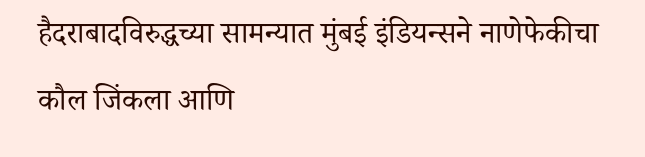हैदराबादविरुद्धच्या सामन्यात मुंबई इंडियन्सने नाणेफेकीचा कौल जिंकला आणि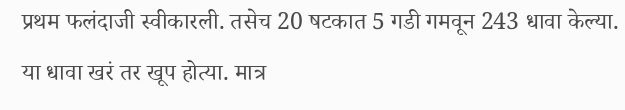प्रथम फलंदाजी स्वीकारली. तसेच 20 षटकात 5 गडी गमवून 243 धावा केल्या. या धावा खरं तर खूप होत्या. मात्र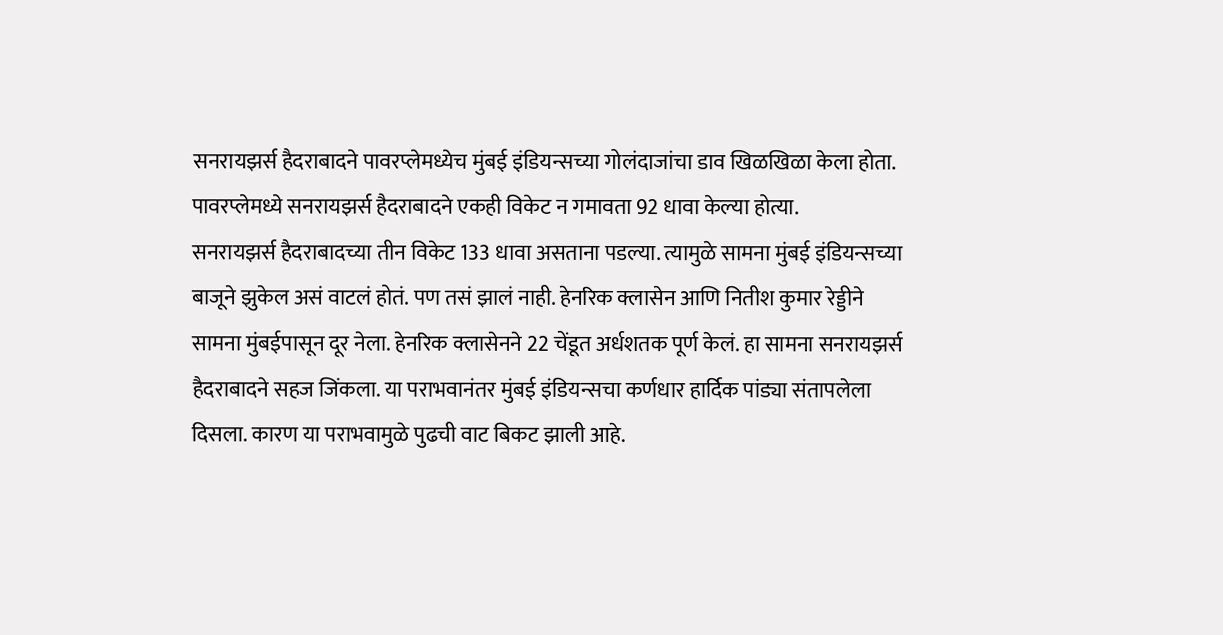सनरायझर्स हैदराबादने पावरप्लेमध्येच मुंबई इंडियन्सच्या गोलंदाजांचा डाव खिळखिळा केला होता. पावरप्लेमध्ये सनरायझर्स हैदराबादने एकही विकेट न गमावता 92 धावा केल्या होत्या.
सनरायझर्स हैदराबादच्या तीन विकेट 133 धावा असताना पडल्या. त्यामुळे सामना मुंबई इंडियन्सच्या बाजूने झुकेल असं वाटलं होतं. पण तसं झालं नाही. हेनरिक क्लासेन आणि नितीश कुमार रेड्डीने सामना मुंबईपासून दूर नेला. हेनरिक क्लासेनने 22 चेंडूत अर्धशतक पूर्ण केलं. हा सामना सनरायझर्स हैदराबादने सहज जिंकला. या पराभवानंतर मुंबई इंडियन्सचा कर्णधार हार्दिक पांड्या संतापलेला दिसला. कारण या पराभवामुळे पुढची वाट बिकट झाली आहे.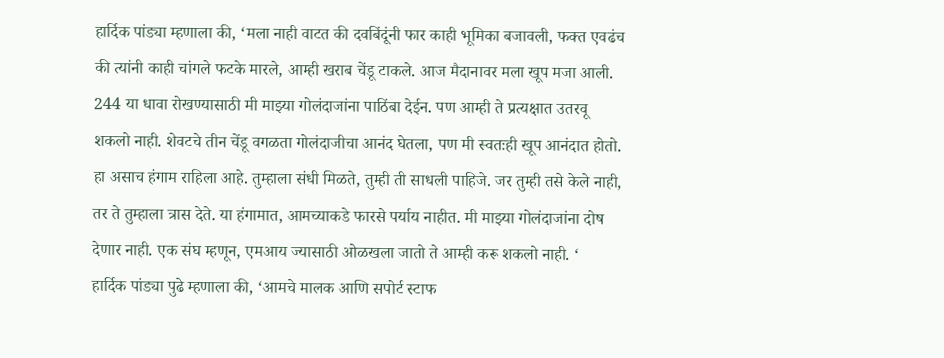हार्दिक पांड्या म्हणाला की, ‘मला नाही वाटत की दवबिंदूंनी फार काही भूमिका बजावली, फक्त एवढंच की त्यांनी काही चांगले फटके मारले, आम्ही खराब चेंडू टाकले. आज मैदानावर मला खूप मजा आली. 244 या धावा रोखण्यासाठी मी माझ्या गोलंदाजांना पाठिंबा देईन. पण आम्ही ते प्रत्यक्षात उतरवू शकलो नाही. शेवटचे तीन चेंडू वगळता गोलंदाजीचा आनंद घेतला, पण मी स्वतःही खूप आनंदात होतो. हा असाच हंगाम राहिला आहे. तुम्हाला संधी मिळते, तुम्ही ती साधली पाहिजे. जर तुम्ही तसे केले नाही, तर ते तुम्हाला त्रास देते. या हंगामात, आमच्याकडे फारसे पर्याय नाहीत. मी माझ्या गोलंदाजांना दोष देणार नाही. एक संघ म्हणून, एमआय ज्यासाठी ओळखला जातो ते आम्ही करू शकलो नाही. ‘
हार्दिक पांड्या पुढे म्हणाला की, ‘आमचे मालक आणि सपोर्ट स्टाफ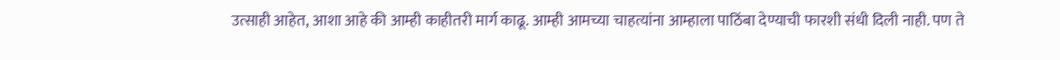उत्साही आहेत, आशा आहे की आम्ही काहीतरी मार्ग काढू. आम्ही आमच्या चाहत्यांना आम्हाला पाठिंबा देण्याची फारशी संधी दिली नाही. पण ते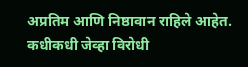अप्रतिम आणि निष्ठावान राहिले आहेत. कधीकधी जेव्हा विरोधी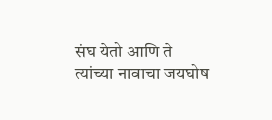संघ येतो आणि ते त्यांच्या नावाचा जयघोष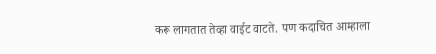करू लागतात तेव्हा वाईट वाटते. पण कदाचित आम्हाला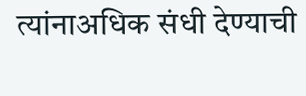त्यांनाअधिक संधी देण्याची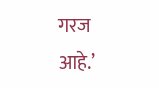गरज आहे.’